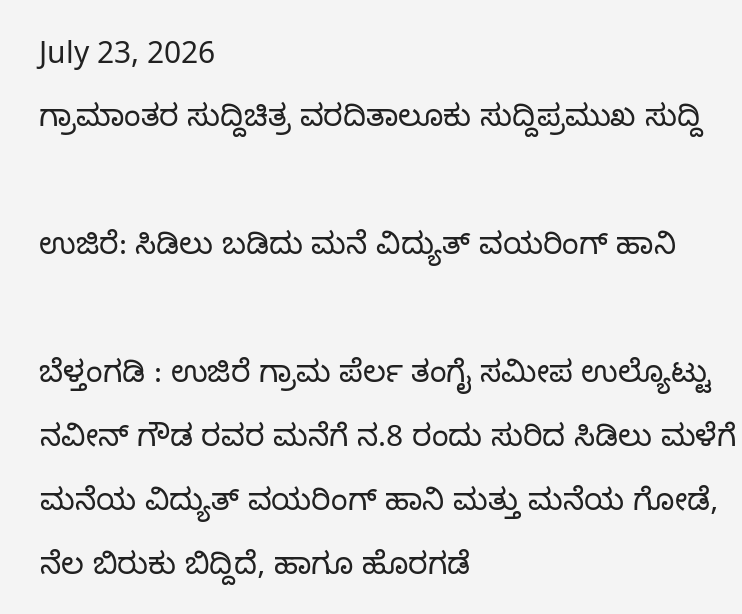July 23, 2026
ಗ್ರಾಮಾಂತರ ಸುದ್ದಿಚಿತ್ರ ವರದಿತಾಲೂಕು ಸುದ್ದಿಪ್ರಮುಖ ಸುದ್ದಿ

ಉಜಿರೆ: ಸಿಡಿಲು ಬಡಿದು ಮನೆ ವಿದ್ಯುತ್ ವಯರಿಂಗ್ ಹಾನಿ

ಬೆಳ್ತಂಗಡಿ : ಉಜಿರೆ ಗ್ರಾಮ ಪೆರ್ಲ ತಂಗೈ ಸಮೀಪ ಉಲ್ಯೊಟ್ಟು ನವೀನ್ ಗೌಡ ರವರ ಮನೆಗೆ ನ.8 ರಂದು ಸುರಿದ ಸಿಡಿಲು ಮಳೆಗೆ ಮನೆಯ ವಿದ್ಯುತ್ ವಯರಿಂಗ್ ಹಾನಿ ಮತ್ತು ಮನೆಯ ಗೋಡೆ, ನೆಲ ಬಿರುಕು ಬಿದ್ದಿದೆ, ಹಾಗೂ ಹೊರಗಡೆ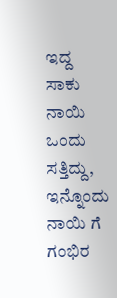ಇದ್ದ ಸಾಕು ನಾಯಿ ಒಂದು ಸತ್ತಿದ್ದು, ಇನ್ನೊಂದು ನಾಯಿ ಗೆ ಗಂಭಿರ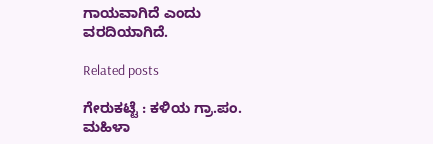ಗಾಯವಾಗಿದೆ‌ ಎಂದು ವರದಿಯಾಗಿದೆ.

Related posts

ಗೇರುಕಟ್ಟೆ : ಕಳಿಯ ಗ್ರಾ.ಪಂ. ಮಹಿಳಾ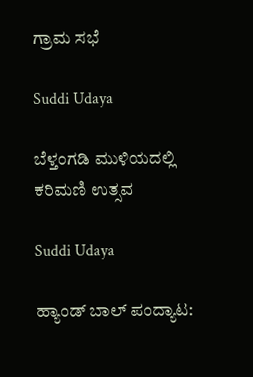ಗ್ರಾಮ ಸಭೆ

Suddi Udaya

ಬೆಳ್ತಂಗಡಿ ಮುಳಿಯದಲ್ಲಿ ಕರಿಮಣಿ ಉತ್ಸವ

Suddi Udaya

ಹ್ಯಾಂಡ್ ಬಾಲ್ ಪಂದ್ಯಾಟ: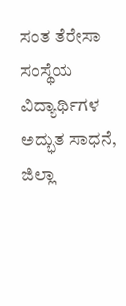ಸಂತ ತೆರೇಸಾ ಸಂಸ್ಥೆಯ ವಿದ್ಯಾರ್ಥಿಗಳ ಅದ್ಭುತ ಸಾಧನೆ, ಜಿಲ್ಲಾ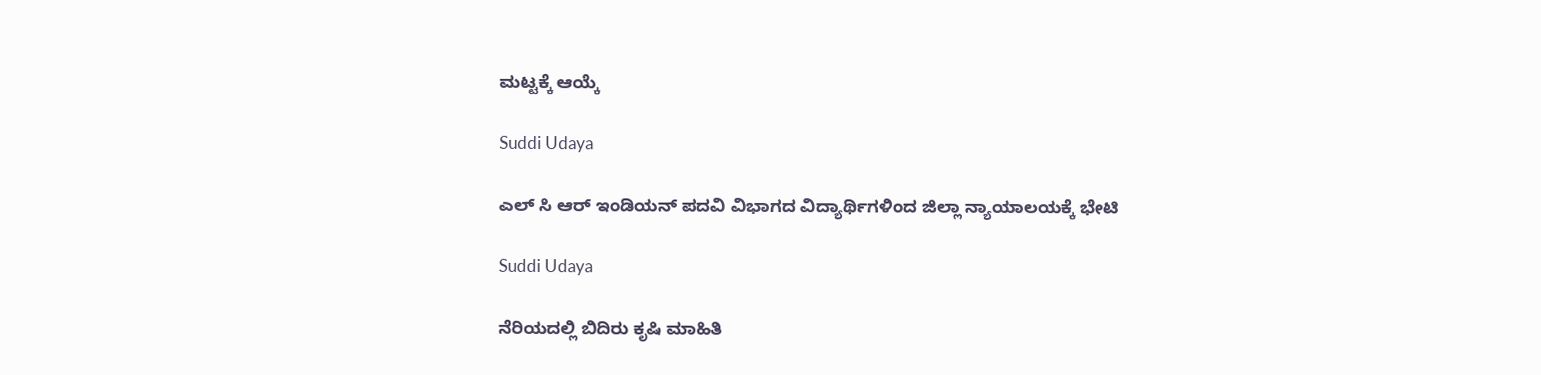ಮಟ್ಟಕ್ಕೆ ಆಯ್ಕೆ

Suddi Udaya

ಎಲ್ ಸಿ ಆರ್ ಇಂಡಿಯನ್ ಪದವಿ ವಿಭಾಗದ ವಿದ್ಯಾರ್ಥಿಗಳಿಂದ ಜಿಲ್ಲಾ ನ್ಯಾಯಾಲಯಕ್ಕೆ ಭೇಟಿ

Suddi Udaya

ನೆರಿಯದಲ್ಲಿ ಬಿದಿರು ಕೃಷಿ ಮಾಹಿತಿ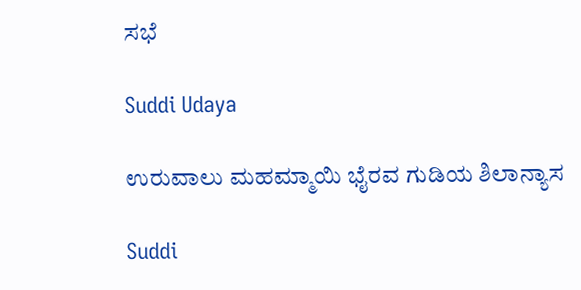ಸಭೆ

Suddi Udaya

ಉರುವಾಲು ಮಹಮ್ಮಾಯಿ ಭೈರವ ಗುಡಿಯ ಶಿಲಾನ್ಯಾಸ

Suddi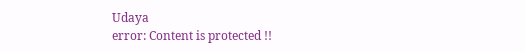Udaya
error: Content is protected !!